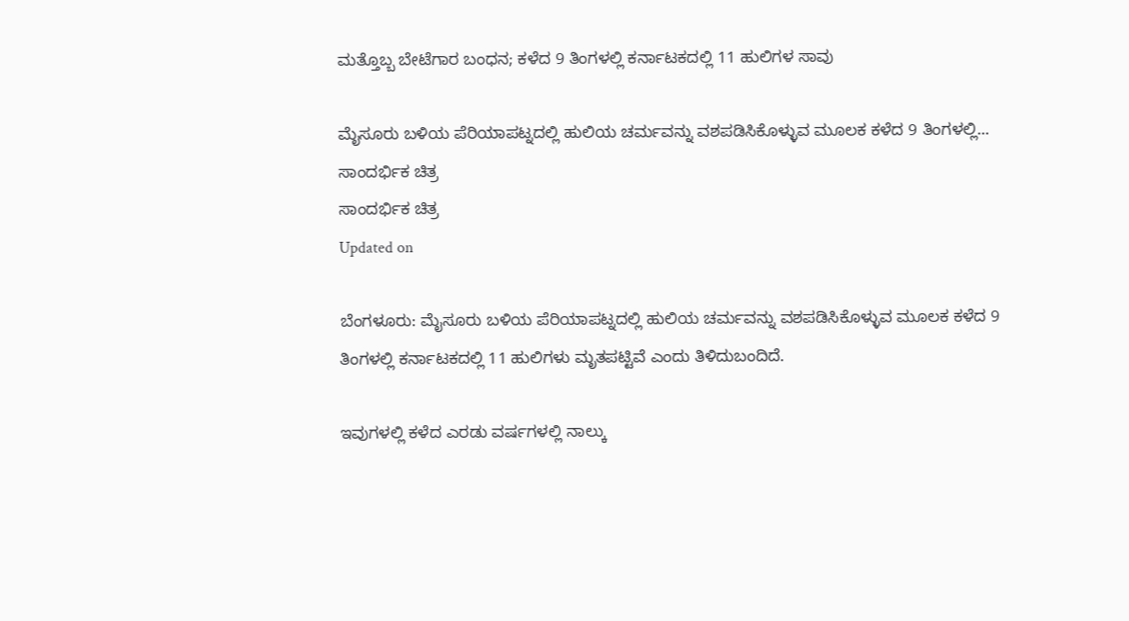ಮತ್ತೊಬ್ಬ ಬೇಟೆಗಾರ ಬಂಧನ; ಕಳೆದ 9 ತಿಂಗಳಲ್ಲಿ ಕರ್ನಾಟಕದಲ್ಲಿ 11 ಹುಲಿಗಳ ಸಾವು

ಮೈಸೂರು ಬಳಿಯ ಪೆರಿಯಾಪಟ್ನದಲ್ಲಿ ಹುಲಿಯ ಚರ್ಮವನ್ನು ವಶಪಡಿಸಿಕೊಳ್ಳುವ ಮೂಲಕ ಕಳೆದ 9 ತಿಂಗಳಲ್ಲಿ...
ಸಾಂದರ್ಭಿಕ ಚಿತ್ರ
ಸಾಂದರ್ಭಿಕ ಚಿತ್ರ
Updated on

ಬೆಂಗಳೂರು: ಮೈಸೂರು ಬಳಿಯ ಪೆರಿಯಾಪಟ್ನದಲ್ಲಿ ಹುಲಿಯ ಚರ್ಮವನ್ನು ವಶಪಡಿಸಿಕೊಳ್ಳುವ ಮೂಲಕ ಕಳೆದ 9 ತಿಂಗಳಲ್ಲಿ ಕರ್ನಾಟಕದಲ್ಲಿ 11 ಹುಲಿಗಳು ಮೃತಪಟ್ಟಿವೆ ಎಂದು ತಿಳಿದುಬಂದಿದೆ.

ಇವುಗಳಲ್ಲಿ ಕಳೆದ ಎರಡು ವರ್ಷಗಳಲ್ಲಿ ನಾಲ್ಕು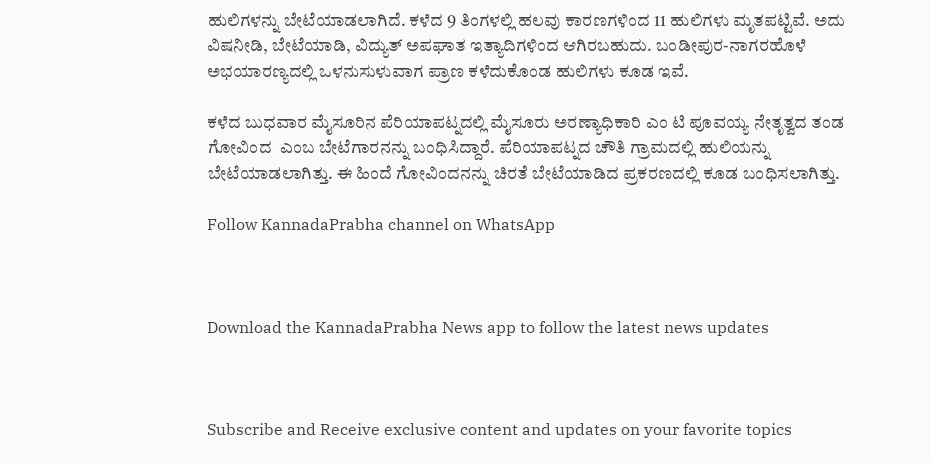ಹುಲಿಗಳನ್ನು ಬೇಟೆಯಾಡಲಾಗಿದೆ. ಕಳೆದ 9 ತಿಂಗಳಲ್ಲಿ ಹಲವು ಕಾರಣಗಳಿಂದ 11 ಹುಲಿಗಳು ಮೃತಪಟ್ಟಿವೆ. ಅದು ವಿಷನೀಡಿ, ಬೇಟೆಯಾಡಿ, ವಿದ್ಯುತ್ ಅಪಘಾತ ಇತ್ಯಾದಿಗಳಿಂದ ಆಗಿರಬಹುದು. ಬಂಡೀಪುರ-ನಾಗರಹೊಳೆ ಅಭಯಾರಣ್ಯದಲ್ಲಿ ಒಳನುಸುಳುವಾಗ ಪ್ರಾಣ ಕಳೆದುಕೊಂಡ ಹುಲಿಗಳು ಕೂಡ ಇವೆ.

ಕಳೆದ ಬುಧವಾರ ಮೈಸೂರಿನ ಪೆರಿಯಾಪಟ್ನದಲ್ಲಿ ಮೈಸೂರು ಅರಣ್ಯಾಧಿಕಾರಿ ಎಂ ಟಿ ಪೂವಯ್ಯ ನೇತೃತ್ವದ ತಂಡ ಗೋವಿಂದ  ಎಂಬ ಬೇಟೆಗಾರನನ್ನು ಬಂಧಿಸಿದ್ದಾರೆ. ಪೆರಿಯಾಪಟ್ನದ ಚೌತಿ ಗ್ರಾಮದಲ್ಲಿ ಹುಲಿಯನ್ನು ಬೇಟೆಯಾಡಲಾಗಿತ್ತು. ಈ ಹಿಂದೆ ಗೋವಿಂದನನ್ನು ಚಿರತೆ ಬೇಟೆಯಾಡಿದ ಪ್ರಕರಣದಲ್ಲಿ ಕೂಡ ಬಂಧಿಸಲಾಗಿತ್ತು.

Follow KannadaPrabha channel on WhatsApp



Download the KannadaPrabha News app to follow the latest news updates



Subscribe and Receive exclusive content and updates on your favorite topics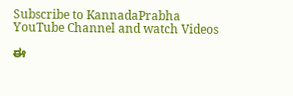Subscribe to KannadaPrabha YouTube Channel and watch Videos

ಈ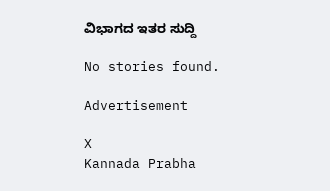ವಿಭಾಗದ ಇತರ ಸುದ್ದಿ

No stories found.

Advertisement

X
Kannada Prabha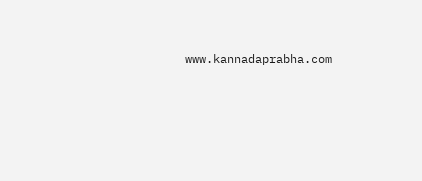www.kannadaprabha.com